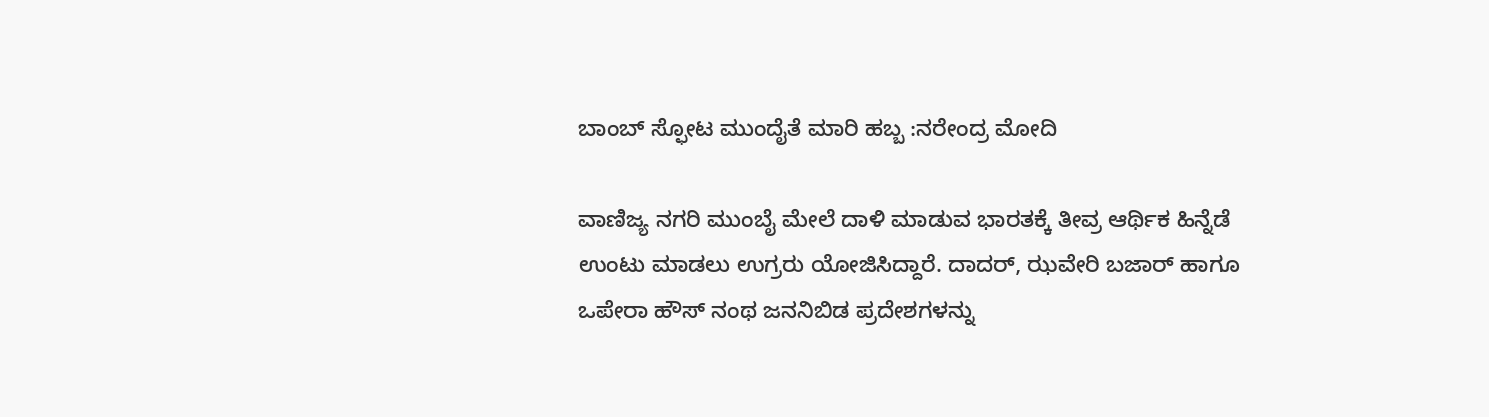ಬಾಂಬ್ ಸ್ಫೋಟ ಮುಂದೈತೆ ಮಾರಿ ಹಬ್ಬ :ನರೇಂದ್ರ ಮೋದಿ

ವಾಣಿಜ್ಯ ನಗರಿ ಮುಂಬೈ ಮೇಲೆ ದಾಳಿ ಮಾಡುವ ಭಾರತಕ್ಕೆ ತೀವ್ರ ಆರ್ಥಿಕ ಹಿನ್ನೆಡೆ ಉಂಟು ಮಾಡಲು ಉಗ್ರರು ಯೋಜಿಸಿದ್ದಾರೆ. ದಾದರ್, ಝವೇರಿ ಬಜಾರ್ ಹಾಗೂ ಒಪೇರಾ ಹೌಸ್ ನಂಥ ಜನನಿಬಿಡ ಪ್ರದೇಶಗಳನ್ನು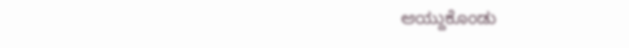ಆಯ್ದುಕೊಂಡು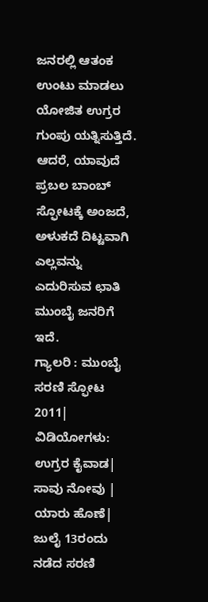ಜನರಲ್ಲಿ ಆತಂಕ ಉಂಟು ಮಾಡಲು ಯೋಜಿತ ಉಗ್ರರ ಗುಂಪು ಯತ್ನಿಸುತ್ತಿದೆ. ಆದರೆ, ಯಾವುದೆ ಪ್ರಬಲ ಬಾಂಬ್ ಸ್ಫೋಟಕ್ಕೆ ಅಂಜದೆ, ಅಳುಕದೆ ದಿಟ್ಟವಾಗಿ ಎಲ್ಲವನ್ನು ಎದುರಿಸುವ ಛಾತಿ ಮುಂಬೈ ಜನರಿಗೆ ಇದೆ.
ಗ್ಯಾಲರಿ : ಮುಂಬೈ ಸರಣಿ ಸ್ಫೋಟ 2011| ವಿಡಿಯೋಗಳು: ಉಗ್ರರ ಕೈವಾಡ| ಸಾವು ನೋವು | ಯಾರು ಹೊಣೆ|
ಜುಲೈ 13ರಂದು ನಡೆದ ಸರಣಿ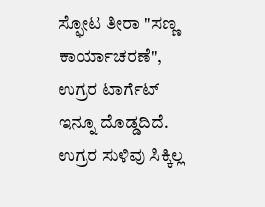ಸ್ಫೋಟ ತೀರಾ "ಸಣ್ಣ ಕಾರ್ಯಾಚರಣೆ", ಉಗ್ರರ ಟಾರ್ಗೆಟ್ ಇನ್ನೂ ದೊಡ್ಡದಿದೆ. ಉಗ್ರರ ಸುಳಿವು ಸಿಕ್ಕಿಲ್ಲ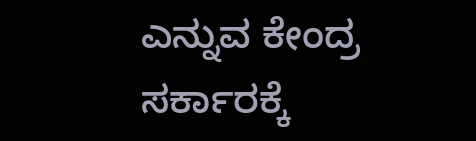ಎನ್ನುವ ಕೇಂದ್ರ ಸರ್ಕಾರಕ್ಕೆ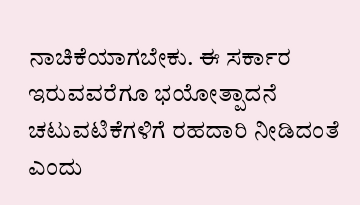ನಾಚಿಕೆಯಾಗಬೇಕು. ಈ ಸರ್ಕಾರ ಇರುವವರೆಗೂ ಭಯೋತ್ಪಾದನೆ ಚಟುವಟಿಕೆಗಳಿಗೆ ರಹದಾರಿ ನೀಡಿದಂತೆ ಎಂದು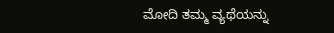ಮೋದಿ ತಮ್ಮ ವ್ಯಥೆಯನ್ನು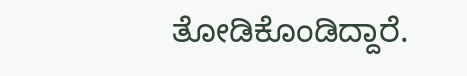ತೋಡಿಕೊಂಡಿದ್ದಾರೆ.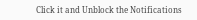Click it and Unblock the Notifications